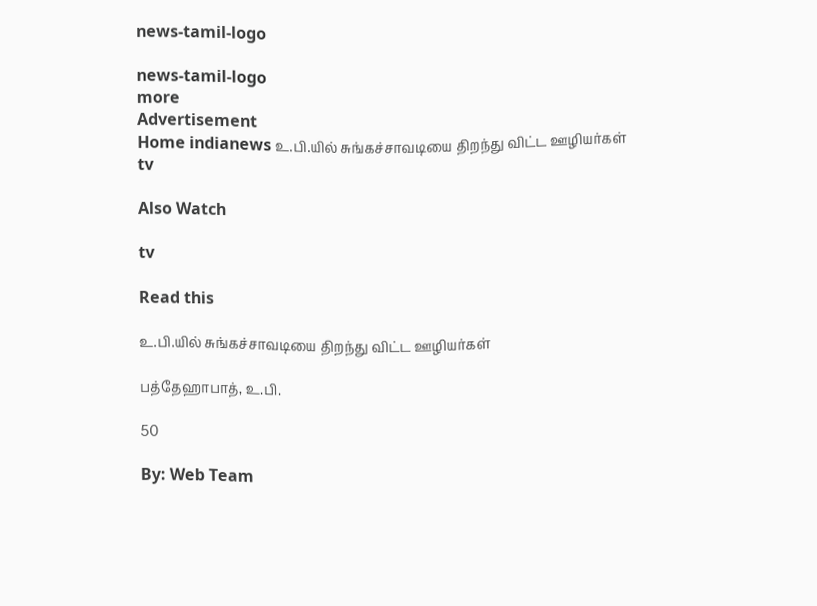news-tamil-logo

news-tamil-logo
more
Advertisement
Home indianews உ.பி.யில் சுங்கச்சாவடியை திறந்து விட்ட ஊழியர்கள்
tv

Also Watch

tv

Read this

உ.பி.யில் சுங்கச்சாவடியை திறந்து விட்ட ஊழியர்கள்

பத்தேஹாபாத், உ.பி.

50

By: Web Team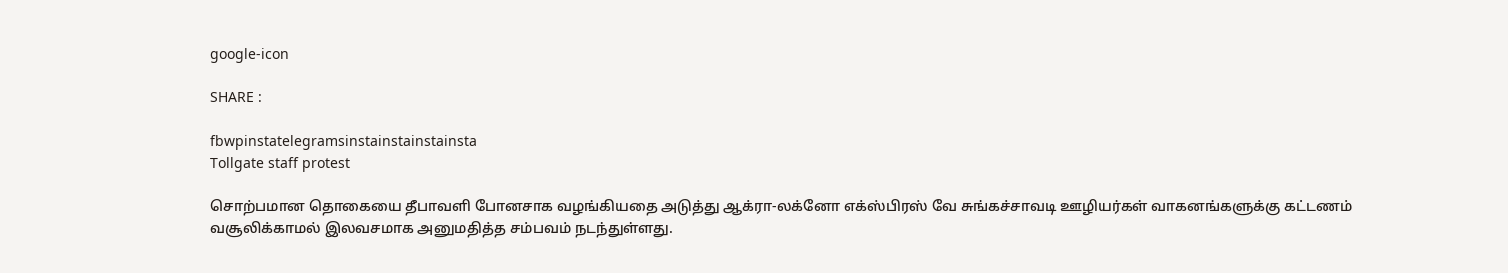google-icon

SHARE :

fbwpinstatelegramsinstainstainstainsta
Tollgate staff protest

சொற்பமான தொகையை தீபாவளி போனசாக வழங்கியதை அடுத்து ஆக்ரா-லக்னோ எக்ஸ்பிரஸ் வே சுங்கச்சாவடி ஊழியர்கள் வாகனங்களுக்கு கட்டணம் வசூலிக்காமல் இலவசமாக அனுமதித்த சம்பவம் நடந்துள்ளது.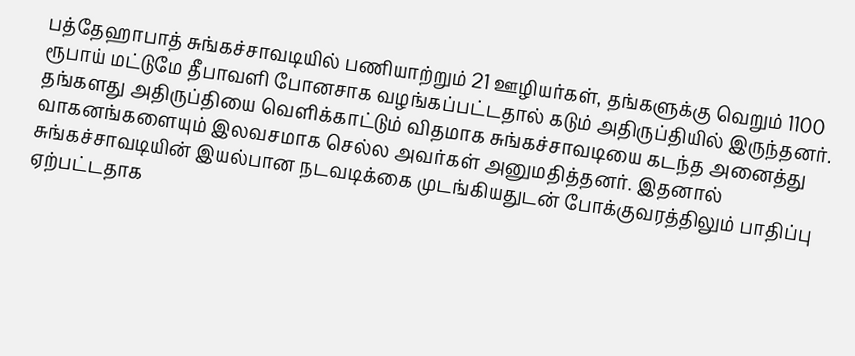பத்தேஹாபாத் சுங்கச்சாவடியில் பணியாற்றும் 21 ஊழியர்கள், தங்களுக்கு வெறும் 1100 ரூபாய் மட்டுமே தீபாவளி போனசாக வழங்கப்பட்டதால் கடும் அதிருப்தியில் இருந்தனர். தங்களது அதிருப்தியை வெளிக்காட்டும் விதமாக சுங்கச்சாவடியை கடந்த அனைத்து வாகனங்களையும் இலவசமாக செல்ல அவர்கள் அனுமதித்தனர். இதனால் சுங்கச்சாவடியின் இயல்பான நடவடிக்கை முடங்கியதுடன் போக்குவரத்திலும் பாதிப்பு ஏற்பட்டதாக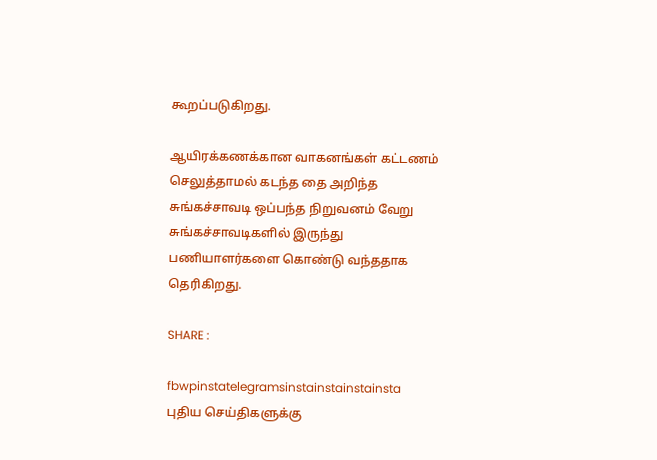கூறப்படுகிறது.

ஆயிரக்கணக்கான வாகனங்கள் கட்டணம் செலுத்தாமல் கடந்த தை அறிந்த சுங்கச்சாவடி ஒப்பந்த நிறுவனம் வேறு சுங்கச்சாவடிகளில் இருந்து பணியாளர்களை கொண்டு வந்ததாக தெரிகிறது.

SHARE :

fbwpinstatelegramsinstainstainstainsta
புதிய செய்திகளுக்கு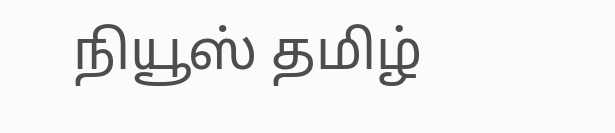நியூஸ் தமிழ்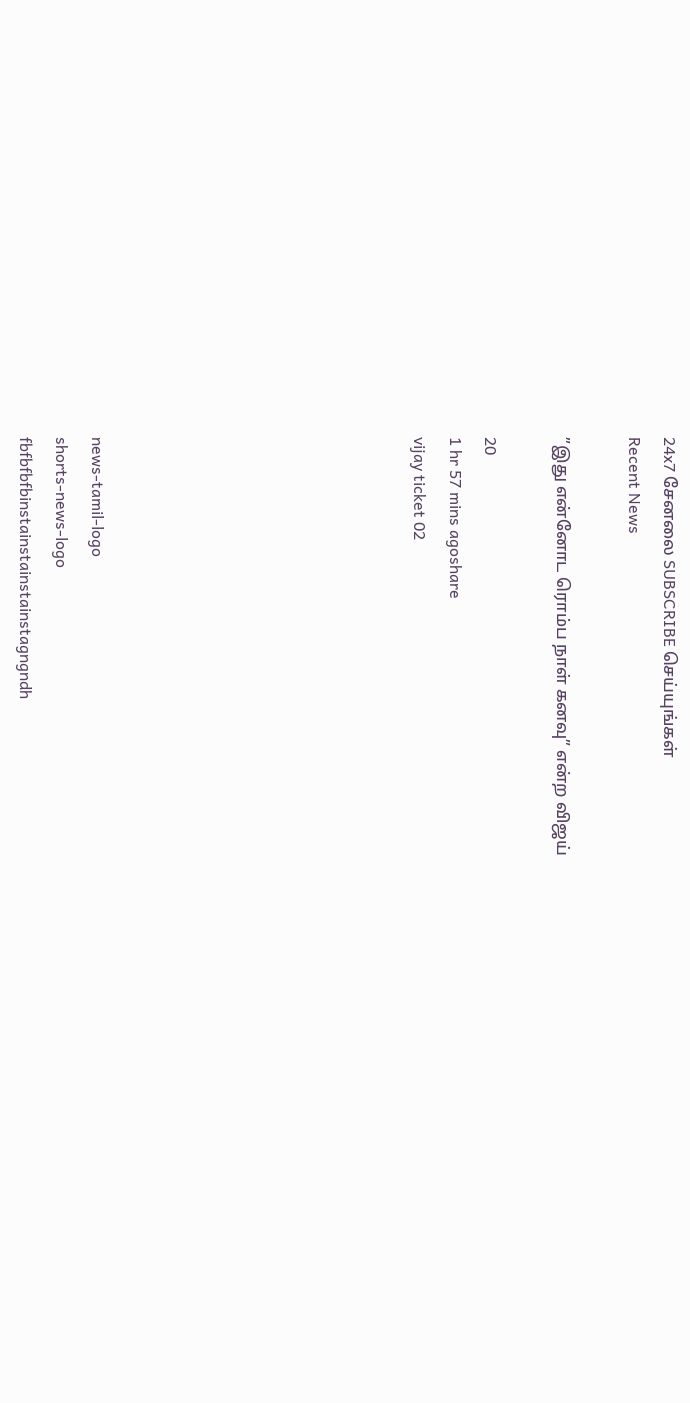24x7 சேனலை SUBSCRIBE செய்யுங்கள்
Recent News

”இது என்னோட ரொம்ப நாள் கனவு” என்ற விஜய்

20
1 hr 57 mins agoshare
vijay ticket 02








news-tamil-logo
shorts-news-logo
fbfbfbfbinstainstainstainstagngndh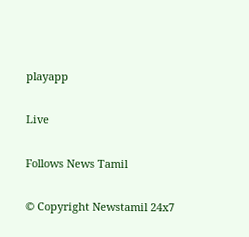playapp

Live

Follows News Tamil

© Copyright Newstamil 24x7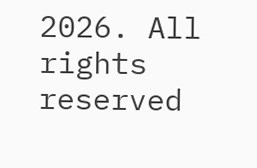2026. All rights reserved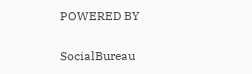POWERED BY

SocialBureau